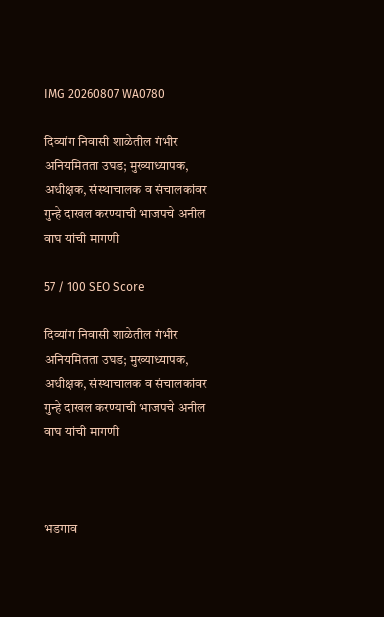IMG 20260807 WA0780

दिव्यांग निवासी शाळेतील गंभीर अनियमितता उघड; मुख्याध्यापक, अधीक्षक, संस्थाचालक व संचालकांवर गुन्हे दाखल करण्याची भाजपचे अनील वाघ यांची मागणी

57 / 100 SEO Score

दिव्यांग निवासी शाळेतील गंभीर अनियमितता उघड; मुख्याध्यापक, अधीक्षक, संस्थाचालक व संचालकांवर गुन्हे दाखल करण्याची भाजपचे अनील वाघ यांची मागणी



भडगाव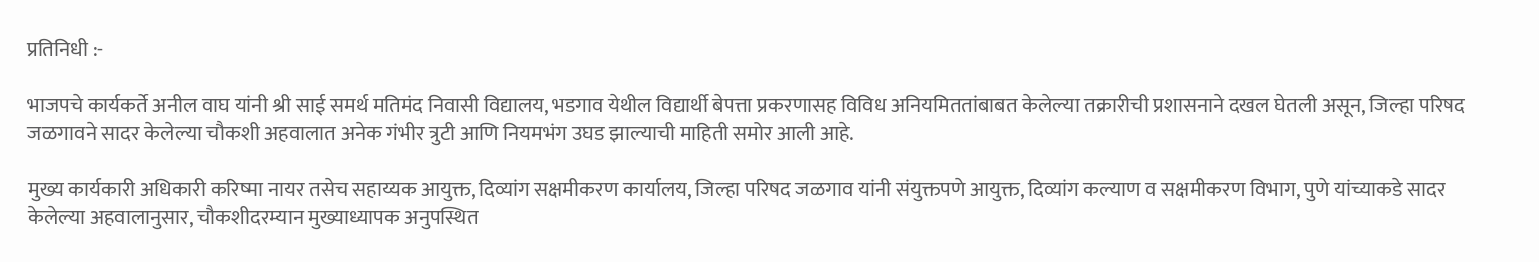प्रतिनिधी :-

भाजपचे कार्यकर्ते अनील वाघ यांनी श्री साई समर्थ मतिमंद निवासी विद्यालय, भडगाव येथील विद्यार्थी बेपत्ता प्रकरणासह विविध अनियमिततांबाबत केलेल्या तक्रारीची प्रशासनाने दखल घेतली असून, जिल्हा परिषद जळगावने सादर केलेल्या चौकशी अहवालात अनेक गंभीर त्रुटी आणि नियमभंग उघड झाल्याची माहिती समोर आली आहे.

मुख्य कार्यकारी अधिकारी करिष्मा नायर तसेच सहाय्यक आयुक्त, दिव्यांग सक्षमीकरण कार्यालय, जिल्हा परिषद जळगाव यांनी संयुक्तपणे आयुक्त, दिव्यांग कल्याण व सक्षमीकरण विभाग, पुणे यांच्याकडे सादर केलेल्या अहवालानुसार, चौकशीदरम्यान मुख्याध्यापक अनुपस्थित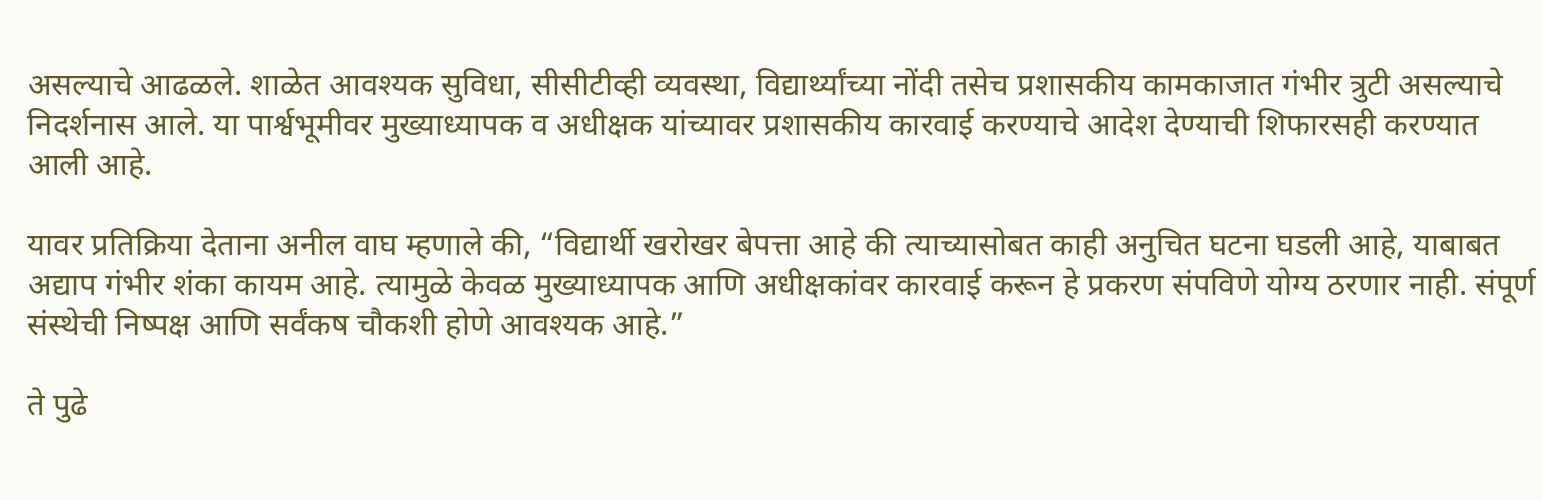असल्याचे आढळले. शाळेत आवश्यक सुविधा, सीसीटीव्ही व्यवस्था, विद्यार्थ्यांच्या नोंदी तसेच प्रशासकीय कामकाजात गंभीर त्रुटी असल्याचे निदर्शनास आले. या पार्श्वभूमीवर मुख्याध्यापक व अधीक्षक यांच्यावर प्रशासकीय कारवाई करण्याचे आदेश देण्याची शिफारसही करण्यात आली आहे.

यावर प्रतिक्रिया देताना अनील वाघ म्हणाले की, “विद्यार्थी खरोखर बेपत्ता आहे की त्याच्यासोबत काही अनुचित घटना घडली आहे, याबाबत अद्याप गंभीर शंका कायम आहे. त्यामुळे केवळ मुख्याध्यापक आणि अधीक्षकांवर कारवाई करून हे प्रकरण संपविणे योग्य ठरणार नाही. संपूर्ण संस्थेची निष्पक्ष आणि सर्वंकष चौकशी होणे आवश्यक आहे.”

ते पुढे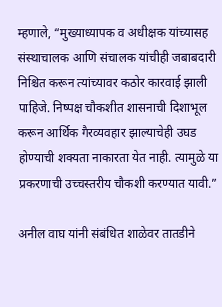म्हणाले, “मुख्याध्यापक व अधीक्षक यांच्यासह संस्थाचालक आणि संचालक यांचीही जबाबदारी निश्चित करून त्यांच्यावर कठोर कारवाई झाली पाहिजे. निष्पक्ष चौकशीत शासनाची दिशाभूल करून आर्थिक गैरव्यवहार झाल्याचेही उघड होण्याची शक्यता नाकारता येत नाही. त्यामुळे या प्रकरणाची उच्चस्तरीय चौकशी करण्यात यावी.”

अनील वाघ यांनी संबंधित शाळेवर तातडीने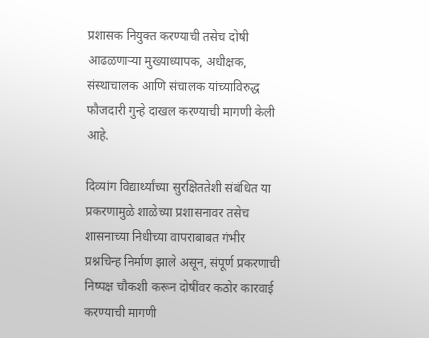प्रशासक नियुक्त करण्याची तसेच दोषी आढळणाऱ्या मुख्याध्यापक, अधीक्षक, संस्थाचालक आणि संचालक यांच्याविरुद्ध फौजदारी गुन्हे दाखल करण्याची मागणी केली आहे.

दिव्यांग विद्यार्थ्यांच्या सुरक्षिततेशी संबंधित या प्रकरणामुळे शाळेच्या प्रशासनावर तसेच शासनाच्या निधीच्या वापराबाबत गंभीर प्रश्नचिन्ह निर्माण झाले असून, संपूर्ण प्रकरणाची निष्पक्ष चौकशी करून दोषींवर कठोर कारवाई करण्याची मागणी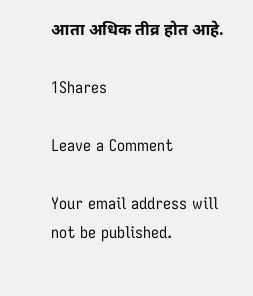आता अधिक तीव्र होत आहे.

1Shares

Leave a Comment

Your email address will not be published.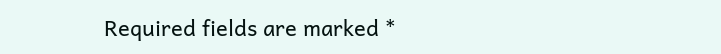Required fields are marked *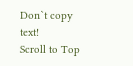Don`t copy text!
Scroll to Top